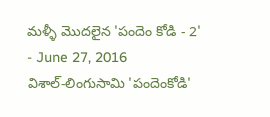మళ్ళీ మొదలైన 'పందెం కోడి - 2'
- June 27, 2016
విశాల్-లింగుసామి 'పందెంకోడి'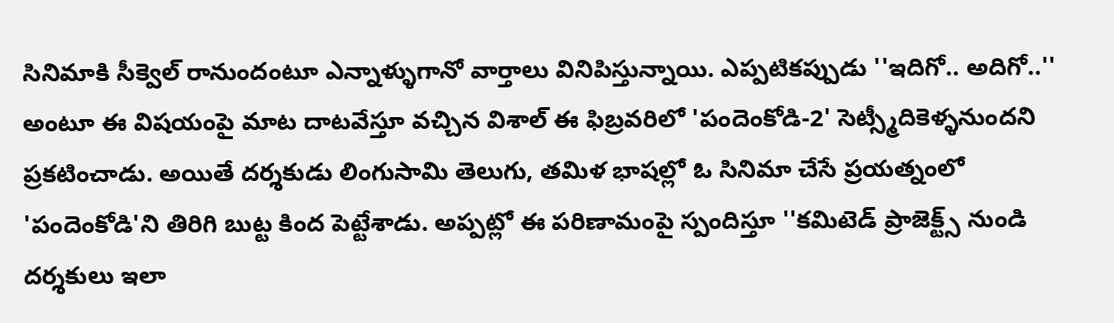సినిమాకి సీక్వెల్ రానుందంటూ ఎన్నాళ్ళుగానో వార్తాలు వినిపిస్తున్నాయి. ఎప్పటికప్పుడు ''ఇదిగో.. అదిగో..'' అంటూ ఈ విషయంపై మాట దాటవేస్తూ వచ్చిన విశాల్ ఈ ఫిబ్రవరిలో 'పందెంకోడి-2' సెట్స్మీదికెళ్ళనుందని ప్రకటించాడు. అయితే దర్శకుడు లింగుసామి తెలుగు, తమిళ భాషల్లో ఓ సినిమా చేసే ప్రయత్నంలో 'పందెంకోడి'ని తిరిగి బుట్ట కింద పెట్టేశాడు. అప్పట్లో ఈ పరిణామంపై స్పందిస్తూ ''కమిటెడ్ ప్రాజెక్ట్స్ నుండి దర్శకులు ఇలా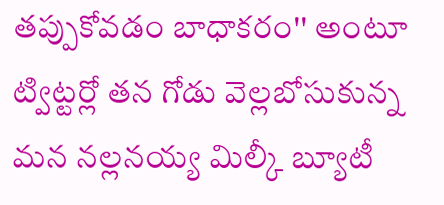తప్పుకోవడం బాధాకరం'' అంటూ ట్విట్టర్లో తన గోడు వెల్లబోసుకున్న మన నల్లనయ్య మిల్కీ బ్యూటీ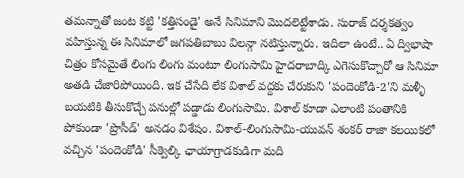తమన్నాతో జంట కట్టి 'కత్తిసండై' అనే సినిమాని మొదలెట్టేశాడు. సురాజ్ దర్శకత్వం వహిస్తున్న ఈ సినిమాలో జగపతిబాబు విలన్గా నటిస్తున్నారు. ఇదిలా ఉంటే.. ఏ ద్విభాషా చిత్రం కోసమైతే లింగు లింగు మంటూ లింగుసామి హైదరాబాద్కి ఎగెసుకొచ్చారో ఆ సినిమా అతడి చేజారిపోయింది. ఇక చేసేది లేక విశాల్ వద్దకు చేరుకుని 'పందెంకోడి-2'ని మళ్ళీ బయటికి తీసుకొచ్చే పనుల్లో పడ్డాడు లింగుసామి. విశాల్ కూడా ఎలాంటి పంతానికి పోకుండా 'ప్రొసీడ్' అనడం విశేషం. విశాల్-లింగుసామి-యువన్ శంకర్ రాజా కలయికలో వచ్చిన 'పందెంకోడి' సీక్వెల్కి ఛాయాగ్రాడకుడిగా మది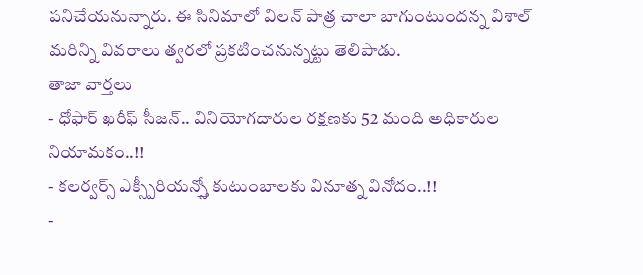పనిచేయనున్నారు. ఈ సినిమాలో విలన్ పాత్ర చాలా బాగుంటుందన్న విశాల్ మరిన్ని వివరాలు త్వరలో ప్రకటించనున్నట్టు తెలిపాడు.
తాజా వార్తలు
- ధోఫార్ ఖరీఫ్ సీజన్.. వినియోగదారుల రక్షణకు 52 మంది అధికారుల నియామకం..!!
- కలర్వర్స్ ఎక్స్పీరియన్స్తో కుటుంబాలకు వినూత్న వినోదం..!!
-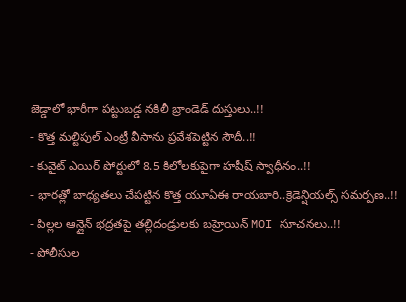జెడ్డాలో భారీగా పట్టుబడ్డ నకిలీ బ్రాండెడ్ దుస్తులు..!!
- కొత్త మల్టిపుల్ ఎంట్రీ వీసాను ప్రవేశపెట్టిన సౌదీ..!!
- కువైట్ ఎయిర్ పోర్టులో 8.5 కిలోలకుపైగా హషీష్ స్వాధీనం..!!
- భారత్లో బాధ్యతలు చేపట్టిన కొత్త యూఏఈ రాయబారి..క్రెడెన్షియల్స్ సమర్పణ..!!
- పిల్లల ఆన్లైన్ భద్రతపై తల్లిదండ్రులకు బహ్రెయిన్ MOI సూచనలు..!!
- పోలీసుల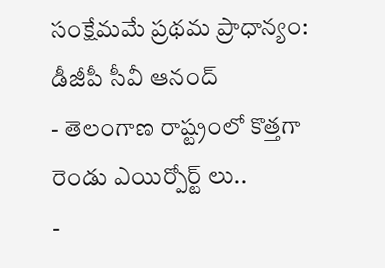సంక్షేమమే ప్రథమ ప్రాధాన్యం: డీజీపీ సీవీ ఆనంద్
- తెలంగాణ రాష్ట్రంలో కొత్తగా రెండు ఎయిర్పోర్ట్ లు..
-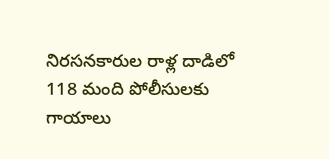నిరసనకారుల రాళ్ల దాడిలో 118 మంది పోలీసులకు గాయాలు